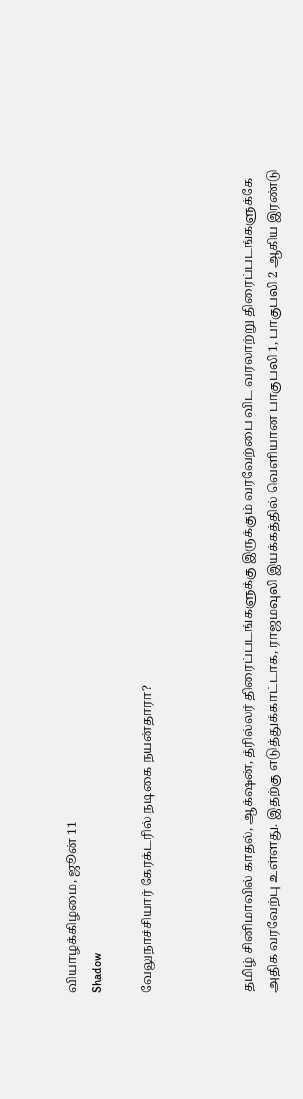வியாழக்கிழமை, ஜூன் 11
Shadow

வேலுநாச்சியார் கேரக்டரில் நடிகை நயன்தாரா?



தமிழ் சினிமாவில் காதல், ஆக்‌ஷன், த்ரில்லர் திரைப்படங்களுக்கு இருக்கும் வரவேற்பை விட வரலாற்று திரைப்படங்களுக்கே அதிக வரவேற்பு உள்ளது. இதற்கு எடுத்துக்காட்டாக, ராஜமவுலி இயக்கத்தில் வெளியான பாகுபலி 1, பாகுபலி 2 ஆகிய இரண்டு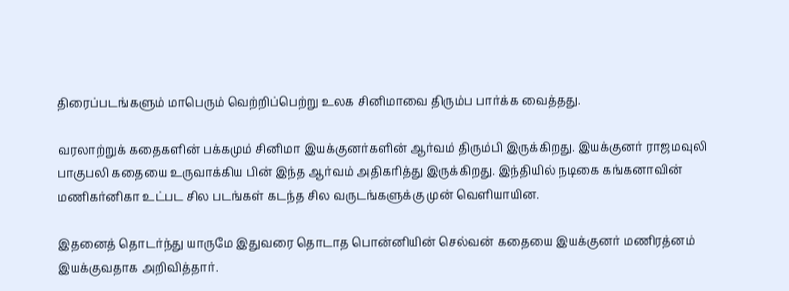திரைப்படங்களும் மாபெரும் வெற்றிப்பெற்று உலக சினிமாவை திரும்ப பார்க்க வைத்தது.

வரலாற்றுக் கதைகளின் பக்கமும் சினிமா இயக்குனர்களின் ஆர்வம் திரும்பி இருக்கிறது. இயக்குனர் ராஜமவுலி பாகுபலி கதையை உருவாக்கிய பின் இந்த ஆர்வம் அதிகரித்து இருக்கிறது. இந்தியில் நடிகை கங்கனாவின் மணிகர்னிகா உட்பட சில படங்கள் கடந்த சில வருடங்களுக்கு முன் வெளியாயின.

இதனைத் தொடர்ந்து யாருமே இதுவரை தொடாத பொன்னியின் செல்வன் கதையை இயக்குனர் மணிரத்னம் இயக்குவதாக அறிவித்தார்.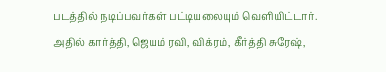படத்தில் நடிப்பவர்கள் பட்டியலையும் வெளியிட்டார். அதில் கார்த்தி, ஜெயம் ரவி, விக்ரம், கீர்த்தி சுரேஷ்,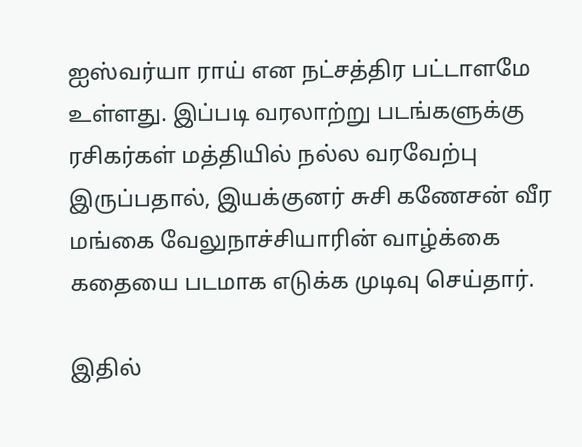ஐஸ்வர்யா ராய் என நட்சத்திர பட்டாளமே உள்ளது. இப்படி வரலாற்று படங்களுக்கு ரசிகர்கள் மத்தியில் நல்ல வரவேற்பு இருப்பதால், இயக்குனர் சுசி கணேசன் வீர மங்கை வேலுநாச்சியாரின் வாழ்க்கை கதையை படமாக எடுக்க முடிவு செய்தார்.

இதில்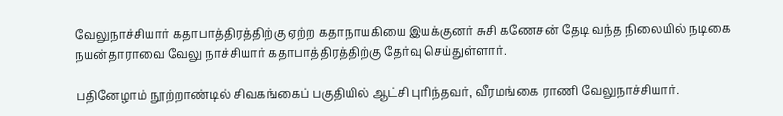வேலுநாச்சியார் கதாபாத்திரத்திற்கு ஏற்ற கதாநாயகியை இயக்குனர் சுசி கணேசன் தேடி வந்த நிலையில் நடிகை நயன்தாராவை வேலு நாச்சியார் கதாபாத்திரத்திற்கு தேர்வு செய்துள்ளார்.

பதினேழாம் நூற்றாண்டில் சிவகங்கைப் பகுதியில் ஆட்சி புரிந்தவர், வீரமங்கை ராணி வேலுநாச்சியார்.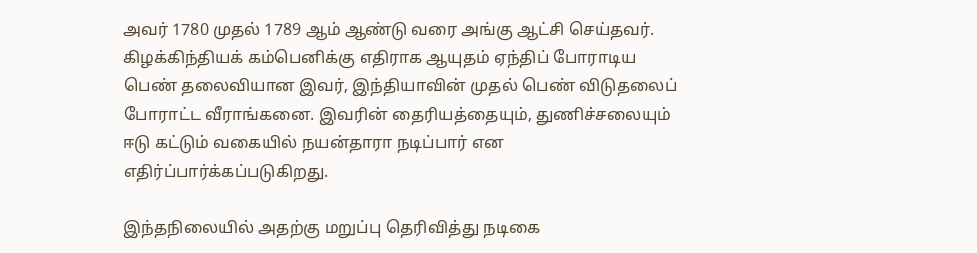அவர் 1780 முதல் 1789 ஆம் ஆண்டு வரை அங்கு ஆட்சி செய்தவர். கிழக்கிந்தியக் கம்பெனிக்கு எதிராக ஆயுதம் ஏந்திப் போராடிய பெண் தலைவியான இவர், இந்தியாவின் முதல் பெண் விடுதலைப் போராட்ட வீராங்கனை. இவரின் தைரியத்தையும், துணிச்சலையும் ஈடு கட்டும் வகையில் நயன்தாரா நடிப்பார் என எதிர்ப்பார்க்கப்படுகிறது.

இந்தநிலையில் அதற்கு மறுப்பு தெரிவித்து நடிகை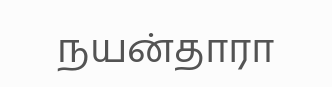நயன்தாரா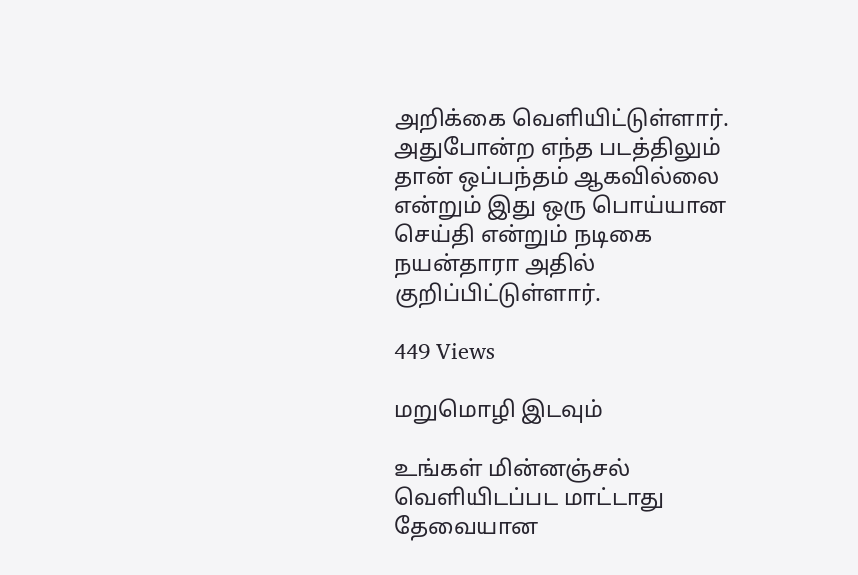அறிக்கை வெளியிட்டுள்ளார். அதுபோன்ற எந்த படத்திலும் தான் ஒப்பந்தம் ஆகவில்லை என்றும் இது ஒரு பொய்யான செய்தி என்றும் நடிகை நயன்தாரா அதில் குறிப்பிட்டுள்ளார்.

449 Views

மறுமொழி இடவும்

உங்கள் மின்னஞ்சல் வெளியிடப்பட மாட்டாது தேவையான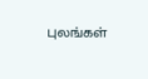புலங்கள்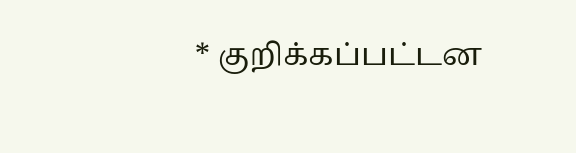* குறிக்கப்பட்டன